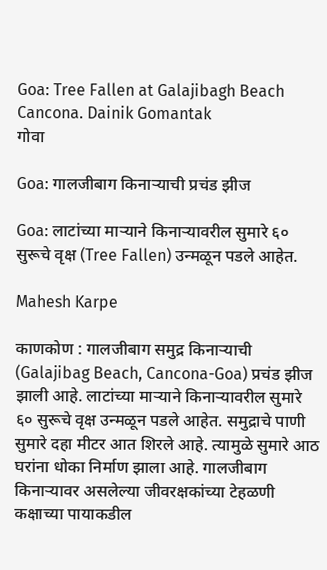Goa: Tree Fallen at Galajibagh Beach Cancona. Dainik Gomantak
गोवा

Goa: गालजीबाग किनाऱ्याची प्रचंड झीज

Goa: लाटांच्या माऱ्याने किनाऱ्यावरील सुमारे ६० सुरूचे वृक्ष (Tree Fallen) उन्मळून पडले आहेत.

Mahesh Karpe

काणकोण : गालजीबाग समुद्र किनाऱ्याची (Galajibag Beach, Cancona-Goa) प्रचंड झीज झाली आहे. लाटांच्या माऱ्याने किनाऱ्यावरील सुमारे ६० सुरूचे वृक्ष उन्मळून पडले आहेत. समुद्राचे पाणी सुमारे दहा मीटर आत शिरले आहे. त्‍यामुळे सुमारे आठ घरांना धोका निर्माण झाला आहे. गालजीबाग किनाऱ्यावर असलेल्या जीवरक्षकांच्‍या टेहळणी कक्षाच्या पायाकडील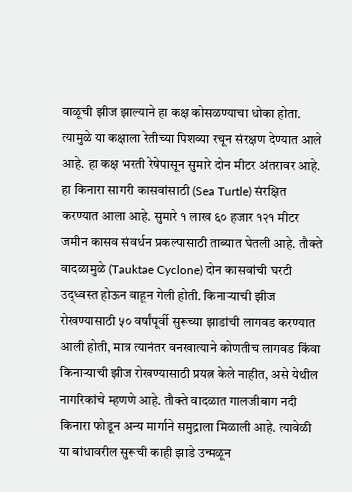वाळूची झीज झाल्याने हा कक्ष कोसळण्याचा धोका होता. त्यामुळे या कक्षाला रेतीच्या पिशव्या रचून संरक्षण देण्यात आले आहे. हा कक्ष भरती रेषेपासून सुमारे दोन मीटर अंतरावर आहे. हा किनारा सागरी कासवांसाठी (Sea Turtle) संरक्षित करण्यात आला आहे. सुमारे १ लाख ६० हजार १२१ मीटर जमीन कासव संवर्धन प्रकल्पासाठी ताब्यात घेतली आहे. तौक्ते वादळामुळे (Tauktae Cyclone) दोन कासवांची घरटी उद्‍ध्वस्त होऊन वाहून गेली होती. किनाऱ्याची झीज रोखण्यासाठी ५० वर्षांपूर्वी सुरूच्या झाडांची लागवड करण्यात आली होती, मात्र त्यानंतर वनखात्याने कोणतीच लागवड किंवा किनाऱ्याची झीज रोखण्यासाठी प्रयत्न केले नाहीत, असे येथील नागरिकांचे म्‍हणणे आहे. तौक्ते वादळात गालजीबाग नदी किनारा फोडून अन्य मार्गाने समुद्राला मिळाली आहे. त्यावेळी या बांधावरील सुरूची काही झाडे उन्मळून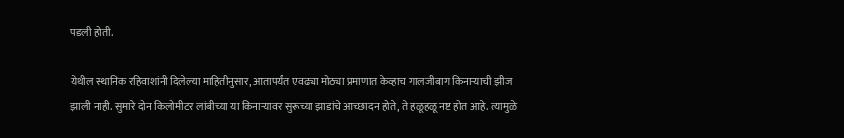पडली होती.

येथील स्थानिक रहिवाशांनी दिलेल्या माहितीनुसार, आतापर्यंत एवढ्या मोठ्या प्रमाणात केव्हाच गालजीबाग किनाऱ्याची झीज झाली नाही. सुमारे दोन किलोमीटर लांबीच्या या किनाऱ्यावर सुरूच्या झाडांचे आच्छादन होते, ते हळूहळू नष्ट होत आहे. त्यामुळे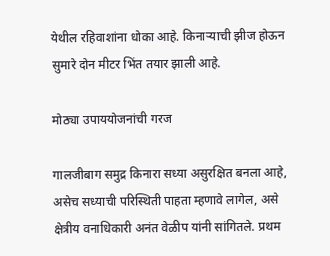येथील रहिवाशांना धोका आहे. किनाऱ्याची झीज होऊन सुमारे दोन मीटर भिंत तयार झाली आहे.

मोठ्या उपाययोजनांची गरज

गालजीबाग समुद्र किनारा सध्‍या असुरक्षित बनला आहे, असेच सध्‍याची परिस्थिती पाहता म्हणावे लागेल, असे क्षेत्रीय वनाधिकारी अनंत वेळीप यांनी सांगितले. प्रथम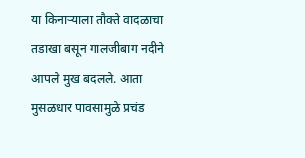या किनाऱ्याला तौक्ते वादळाचा तडाखा बसून गालजीबाग नदीने आपले मुख बदलले. आता मुसळधार पावसामुळे प्रचंड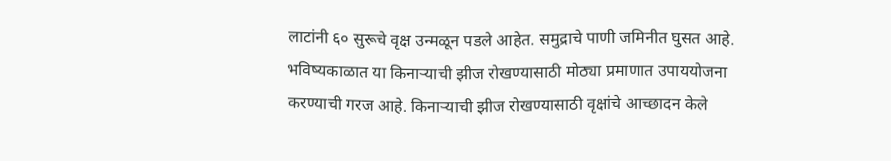लाटांनी ६० सुरूचे वृक्ष उन्मळून पडले आहेत. समुद्राचे पाणी जमिनीत घुसत आहे. भविष्यकाळात या किनाऱ्याची झीज रोखण्यासाठी मोठ्या प्रमाणात उपाययोजना करण्याची गरज आहे. किनाऱ्याची झीज रोखण्यासाठी वृक्षांचे आच्छादन केले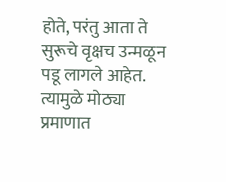होते, परंतु आता ते सुरूचे वृक्षच उन्मळून पडू लागले आहेत. त्यामुळे मोठ्या प्रमाणात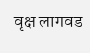वृक्ष लागवड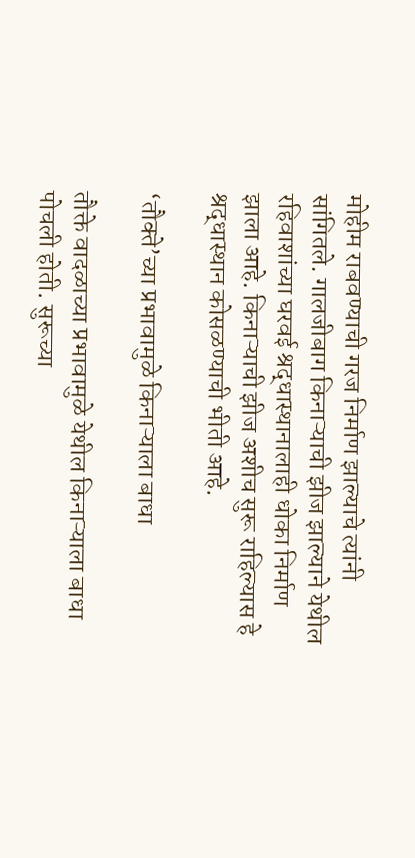मोहीम राबवण्याची गरज निर्माण झाल्याचे त्यांनी सांगितले. गालजीबाग किनाऱ्याची झीज झाल्‍याने येथील रहिवाशांच्या घरवई श्रद्धास्थानालाही धोका निर्माण झाला आहे. किनाऱ्याची झीज अशीच सुरू राहिल्यास हे श्रद्धास्थान कोसळण्याची भीती आहे.

‘तौक्‍ते’च्‍या प्रभावामुळे किनाऱ्याला बाधा

तौक्ते वादळाच्या प्रभावामुळे येथील किनाऱ्याला बाधा पोचली होती. सुरूच्‍या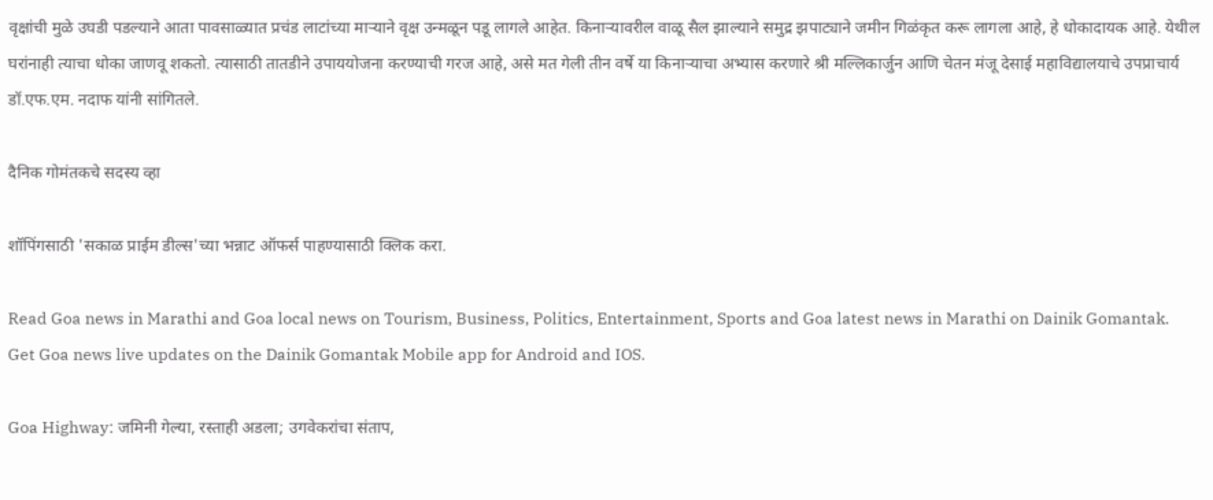वृक्षांची मुळे उघडी पडल्याने आता पावसाळ्यात प्रचंड लाटांच्या माऱ्याने वृक्ष उन्मळून पडू लागले आहेत. किनाऱ्यावरील वाळू सैल झाल्याने समुद्र झपाट्याने जमीन गिळंकृत करू लागला आहे, हे धोकादायक आहे. येथील घरांनाही त्याचा धोका जाणवू शकतो. त्यासाठी तातडीने उपाययोजना करण्याची गरज आहे, असे मत गेली तीन वर्षे या किनाऱ्याचा अभ्यास करणारे श्री मल्लिकार्जुन आणि चेतन मंजू देसाई महाविद्यालयाचे उपप्राचार्य डॉ.एफ.एम. नदाफ यांनी सांगितले.

दैनिक गोमंतकचे सदस्य व्हा

शॉपिंगसाठी 'सकाळ प्राईम डील्स'च्या भन्नाट ऑफर्स पाहण्यासाठी क्लिक करा.

Read Goa news in Marathi and Goa local news on Tourism, Business, Politics, Entertainment, Sports and Goa latest news in Marathi on Dainik Gomantak. Get Goa news live updates on the Dainik Gomantak Mobile app for Android and IOS.

Goa Highway: जमिनी गेल्या, रस्ताही अडला; उगवेकरांचा संताप,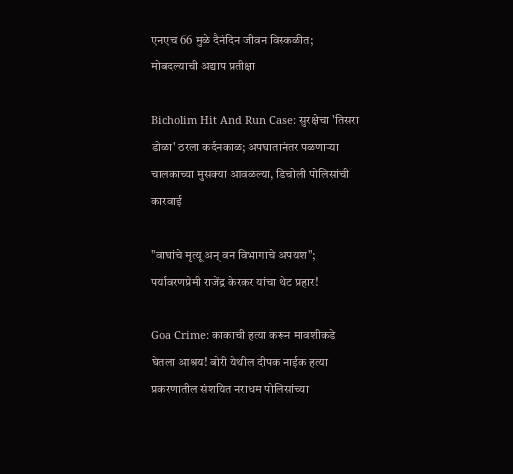एनएच 66 मुळे दैनंदिन जीवन विस्कळीत; मोबदल्याची अद्याप प्रतीक्षा

Bicholim Hit And Run Case: सुरक्षेचा 'तिसरा डोळा' ठरला कर्दनकाळ; अपघातानंतर पळणाऱ्या चालकाच्या मुसक्या आवळल्या, डिचोली पोलिसांची कारवाई

"वाघांचे मृत्यू अन् वन विभागाचे अपयश"; पर्यावरणप्रेमी राजेंद्र केरकर यांचा थेट प्रहार!

Goa Crime: काकाची हत्या करून मावशीकडे घेतला आश्रय! बोरी येथील दीपक नाईक हत्या प्रकरणातील संशयित नराधम पोलिसांच्या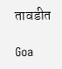तावडीत

Goa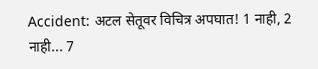Accident: अटल सेतूवर विचित्र अपघात! 1 नाही, 2 नाही... 7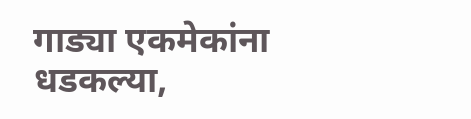गाड्या एकमेकांना धडकल्या,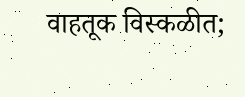वाहतूक विस्कळीत;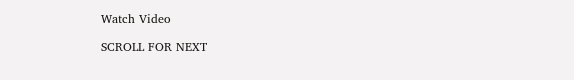Watch Video

SCROLL FOR NEXT